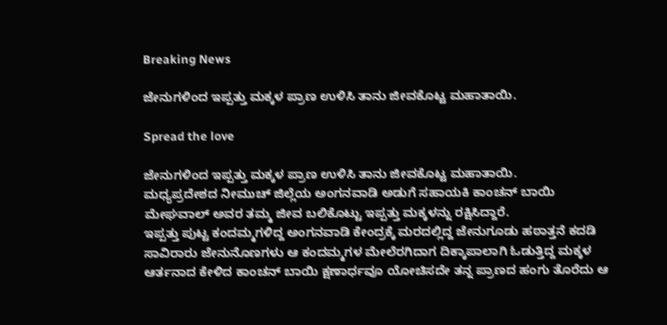Breaking News

ಜೇನುಗಳಿಂದ ಇಪ್ಪತ್ತು ಮಕ್ಕಳ ಪ್ರಾಣ ಉಳಿಸಿ ತಾನು ಜೀವಕೊಟ್ಟ ಮಹಾತಾಯಿ.

Spread the love

ಜೇನುಗಳಿಂದ ಇಪ್ಪತ್ತು ಮಕ್ಕಳ ಪ್ರಾಣ ಉಳಿಸಿ ತಾನು ಜೀವಕೊಟ್ಟ ಮಹಾತಾಯಿ.
ಮಧ್ಯಪ್ರದೇಶದ ನೀಮುಚ್ ಜಿಲ್ಲೆಯ ಅಂಗನವಾಡಿ ಅಡುಗೆ ಸಹಾಯಕಿ ಕಾಂಚನ್ ಬಾಯಿ ಮೇಘವಾಲ್ ಅವರ ತಮ್ಮ ಜೀವ ಬಲಿಕೊಟ್ಟು ಇಪ್ಪತ್ತು ಮಕ್ಕಳನ್ನು ರಕ್ಷಿಸಿದ್ದಾರೆ.
ಇಪ್ಪತ್ತು ಪುಟ್ಟ ಕಂದಮ್ಮಗಳಿದ್ದ ಅಂಗನವಾಡಿ ಕೇಂದ್ರಕ್ಕೆ ಮರದಲ್ಲಿದ್ದ ಜೇನುಗೂಡು ಹಠಾತ್ತನೆ ಕದಡಿ ಸಾವಿರಾರು ಜೇನುನೊಣಗಳು ಆ ಕಂದಮ್ಮಗಳ ಮೇಲೆರಗಿದಾಗ ದಿಕ್ಕಾಪಾಲಾಗಿ ಓಡುತ್ತಿದ್ದ ಮಕ್ಕಳ ಆರ್ತನಾದ ಕೇಳಿದ ಕಾಂಚನ್ ಬಾಯಿ ಕ್ಷಣಾರ್ಧವೂ ಯೋಚಿಸದೇ ತನ್ನ ಪ್ರಾಣದ ಹಂಗು ತೊರೆದು ಆ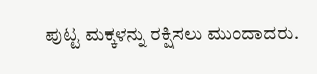ಪುಟ್ಟ ಮಕ್ಕಳನ್ನು ರಕ್ಷಿಸಲು ಮುಂದಾದರು.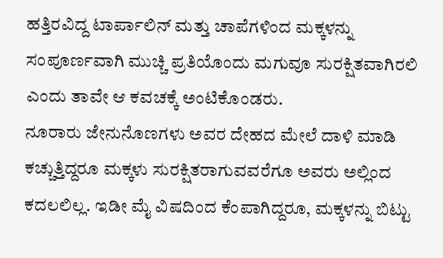ಹತ್ತಿರವಿದ್ದ ಟಾರ್ಪಾಲಿನ್ ಮತ್ತು ಚಾಪೆಗಳಿಂದ ಮಕ್ಕಳನ್ನು ಸಂಪೂರ್ಣವಾಗಿ ಮುಚ್ಚಿ ಪ್ರತಿಯೊಂದು ಮಗುವೂ ಸುರಕ್ಷಿತವಾಗಿರಲಿ ಎಂದು ತಾವೇ ಆ ಕವಚಕ್ಕೆ ಅಂಟಿಕೊಂಡರು.
ನೂರಾರು ಜೇನುನೊಣಗಳು ಅವರ ದೇಹದ ಮೇಲೆ ದಾಳಿ ಮಾಡಿ ಕಚ್ಚುತ್ತಿದ್ದರೂ ಮಕ್ಕಳು ಸುರಕ್ಷಿತರಾಗುವವರೆಗೂ ಅವರು ಅಲ್ಲಿಂದ ಕದಲಲಿಲ್ಲ. ಇಡೀ ಮೈ ವಿಷದಿಂದ ಕೆಂಪಾಗಿದ್ದರೂ, ಮಕ್ಕಳನ್ನು ಬಿಟ್ಟು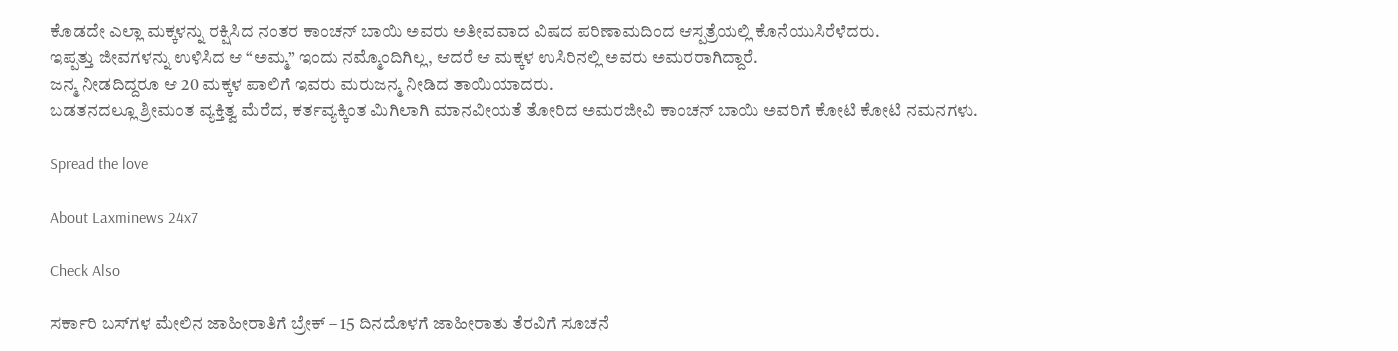ಕೊಡದೇ ಎಲ್ಲಾ ಮಕ್ಕಳನ್ನು ರಕ್ಷಿಸಿದ ನಂತರ ಕಾಂಚನ್ ಬಾಯಿ ಅವರು ಅತೀವವಾದ ವಿಷದ ಪರಿಣಾಮದಿಂದ ಆಸ್ಪತ್ರೆಯಲ್ಲಿ ಕೊನೆಯುಸಿರೆಳೆದರು.
ಇಪ್ಪತ್ತು ಜೀವಗಳನ್ನು ಉಳಿಸಿದ ಆ “ಅಮ್ಮ” ಇಂದು ನಮ್ಮೊಂದಿಗಿಲ್ಲ, ಆದರೆ ಆ ಮಕ್ಕಳ ಉಸಿರಿನಲ್ಲಿ ಅವರು ಅಮರರಾಗಿದ್ದಾರೆ.
ಜನ್ಮ ನೀಡದಿದ್ದರೂ ಆ 20 ಮಕ್ಕಳ ಪಾಲಿಗೆ ಇವರು ಮರುಜನ್ಮ ನೀಡಿದ ತಾಯಿಯಾದರು.
ಬಡತನದಲ್ಲೂ ಶ್ರೀಮಂತ ವ್ಯಕ್ತಿತ್ವ ಮೆರೆದ, ಕರ್ತವ್ಯಕ್ಕಿಂತ ಮಿಗಿಲಾಗಿ ಮಾನವೀಯತೆ ತೋರಿದ ಅಮರಜೀವಿ ಕಾಂಚನ್ ಬಾಯಿ ಅವರಿಗೆ ಕೋಟಿ ಕೋಟಿ ನಮನಗಳು.

Spread the love

About Laxminews 24x7

Check Also

ಸರ್ಕಾರಿ ಬಸ್‌ಗಳ ಮೇಲಿನ ಜಾಹೀರಾತಿಗೆ ಬ್ರೇಕ್ – 15 ದಿನದೊಳಗೆ ಜಾಹೀರಾತು ತೆರವಿಗೆ ಸೂಚನೆ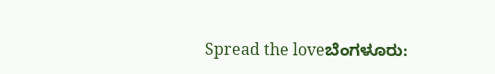Spread the loveಬೆಂಗಳೂರು: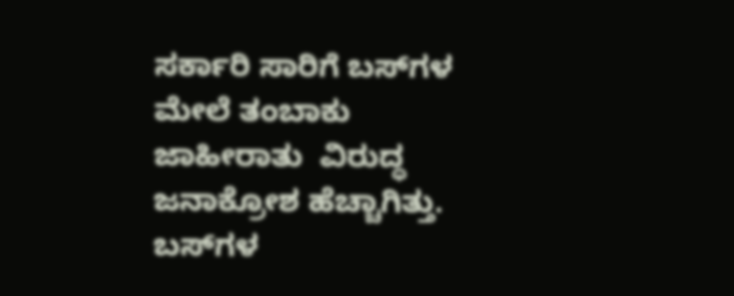ಸರ್ಕಾರಿ ಸಾರಿಗೆ ಬಸ್‌ಗಳ ಮೇಲೆ ತಂಬಾಕು ಜಾಹೀರಾತು  ವಿರುದ್ಧ ಜನಾಕ್ರೋಶ ಹೆಚ್ಚಾಗಿತ್ತು. ಬಸ್‌ಗಳ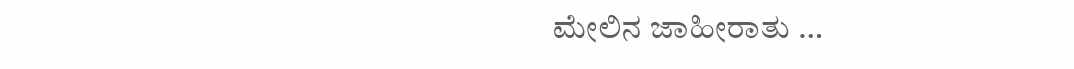ಮೇಲಿನ ಜಾಹೀರಾತು …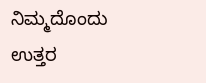ನಿಮ್ಮದೊಂದು ಉತ್ತರ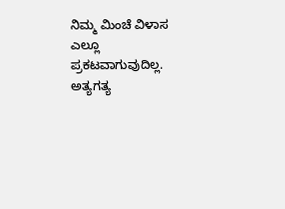ನಿಮ್ಮ ಮಿಂಚೆ ವಿಳಾಸ ಎಲ್ಲೂ ಪ್ರಕಟವಾಗುವುದಿಲ್ಲ. ಅತ್ಯಗತ್ಯ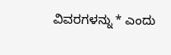ವಿವರಗಳನ್ನು * ಎಂದು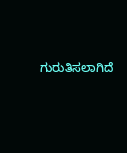ಗುರುತಿಸಲಾಗಿದೆ